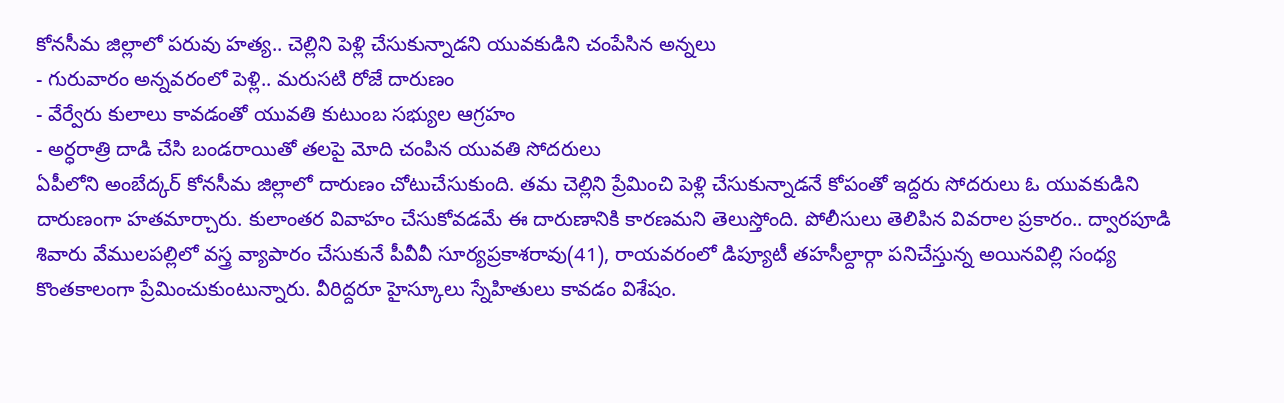కోనసీమ జిల్లాలో పరువు హత్య.. చెల్లిని పెళ్లి చేసుకున్నాడని యువకుడిని చంపేసిన అన్నలు
- గురువారం అన్నవరంలో పెళ్లి.. మరుసటి రోజే దారుణం
- వేర్వేరు కులాలు కావడంతో యువతి కుటుంబ సభ్యుల ఆగ్రహం
- అర్ధరాత్రి దాడి చేసి బండరాయితో తలపై మోది చంపిన యువతి సోదరులు
ఏపీలోని అంబేద్కర్ కోనసీమ జిల్లాలో దారుణం చోటుచేసుకుంది. తమ చెల్లిని ప్రేమించి పెళ్లి చేసుకున్నాడనే కోపంతో ఇద్దరు సోదరులు ఓ యువకుడిని దారుణంగా హతమార్చారు. కులాంతర వివాహం చేసుకోవడమే ఈ దారుణానికి కారణమని తెలుస్తోంది. పోలీసులు తెలిపిన వివరాల ప్రకారం.. ద్వారపూడి శివారు వేములపల్లిలో వస్త్ర వ్యాపారం చేసుకునే పీవీవీ సూర్యప్రకాశరావు(41), రాయవరంలో డిప్యూటీ తహసీల్దార్గా పనిచేస్తున్న అయినవిల్లి సంధ్య కొంతకాలంగా ప్రేమించుకుంటున్నారు. వీరిద్దరూ హైస్కూలు స్నేహితులు కావడం విశేషం.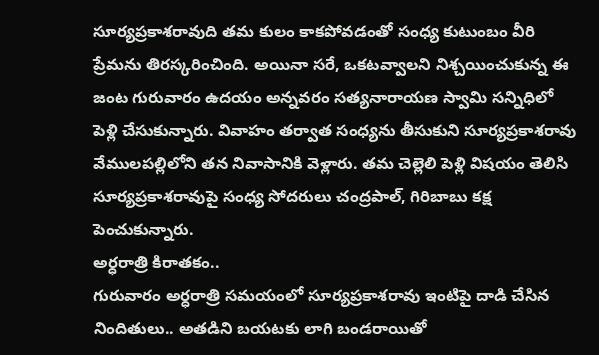సూర్యప్రకాశరావుది తమ కులం కాకపోవడంతో సంధ్య కుటుంబం వీరి ప్రేమను తిరస్కరించింది. అయినా సరే, ఒకటవ్వాలని నిశ్చయించుకున్న ఈ జంట గురువారం ఉదయం అన్నవరం సత్యనారాయణ స్వామి సన్నిధిలో పెళ్లి చేసుకున్నారు. వివాహం తర్వాత సంధ్యను తీసుకుని సూర్యప్రకాశరావు వేములపల్లిలోని తన నివాసానికి వెళ్లారు. తమ చెల్లెలి పెళ్లి విషయం తెలిసి సూర్యప్రకాశరావుపై సంధ్య సోదరులు చంద్రపాల్, గిరిబాబు కక్ష పెంచుకున్నారు.
అర్ధరాత్రి కిరాతకం..
గురువారం అర్ధరాత్రి సమయంలో సూర్యప్రకాశరావు ఇంటిపై దాడి చేసిన నిందితులు.. అతడిని బయటకు లాగి బండరాయితో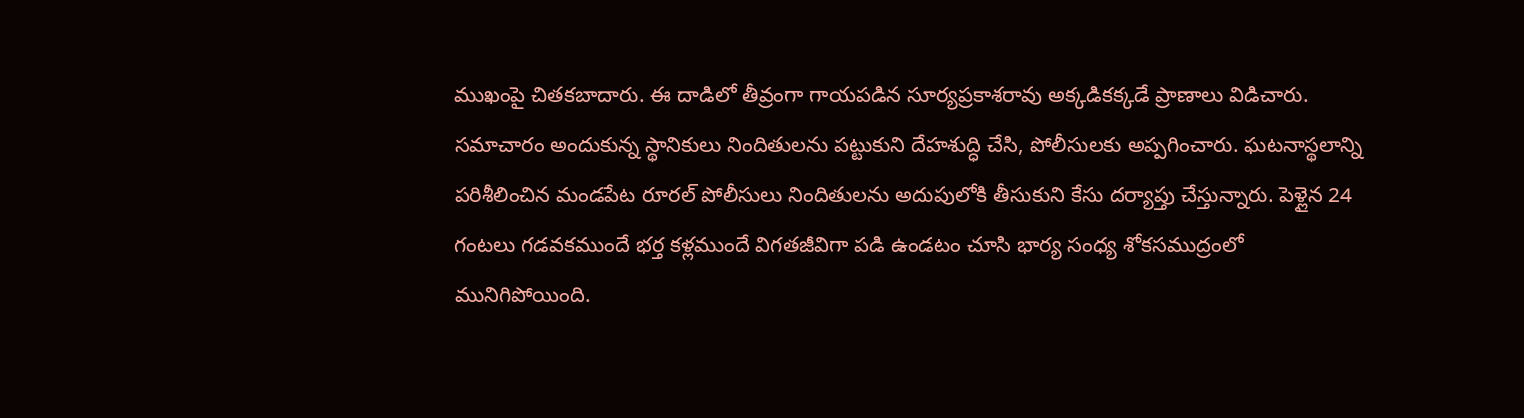ముఖంపై చితకబాదారు. ఈ దాడిలో తీవ్రంగా గాయపడిన సూర్యప్రకాశరావు అక్కడికక్కడే ప్రాణాలు విడిచారు. సమాచారం అందుకున్న స్థానికులు నిందితులను పట్టుకుని దేహశుద్ధి చేసి, పోలీసులకు అప్పగించారు. ఘటనాస్థలాన్ని పరిశీలించిన మండపేట రూరల్ పోలీసులు నిందితులను అదుపులోకి తీసుకుని కేసు దర్యాప్తు చేస్తున్నారు. పెళ్లైన 24 గంటలు గడవకముందే భర్త కళ్లముందే విగతజీవిగా పడి ఉండటం చూసి భార్య సంధ్య శోకసముద్రంలో మునిగిపోయింది.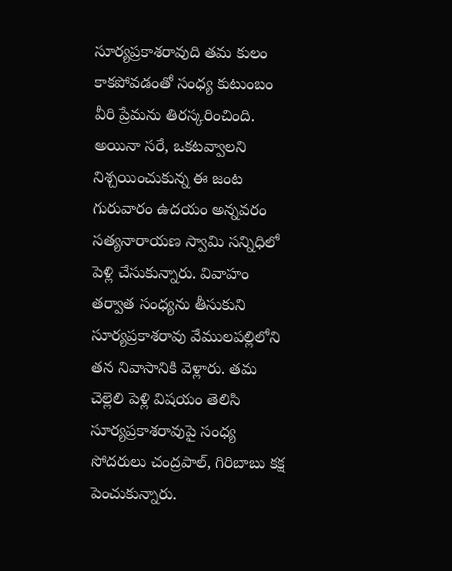సూర్యప్రకాశరావుది తమ కులం కాకపోవడంతో సంధ్య కుటుంబం వీరి ప్రేమను తిరస్కరించింది. అయినా సరే, ఒకటవ్వాలని నిశ్చయించుకున్న ఈ జంట గురువారం ఉదయం అన్నవరం సత్యనారాయణ స్వామి సన్నిధిలో పెళ్లి చేసుకున్నారు. వివాహం తర్వాత సంధ్యను తీసుకుని సూర్యప్రకాశరావు వేములపల్లిలోని తన నివాసానికి వెళ్లారు. తమ చెల్లెలి పెళ్లి విషయం తెలిసి సూర్యప్రకాశరావుపై సంధ్య సోదరులు చంద్రపాల్, గిరిబాబు కక్ష పెంచుకున్నారు.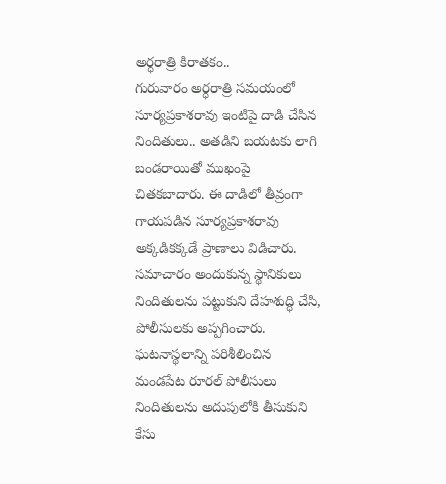అర్ధరాత్రి కిరాతకం..
గురువారం అర్ధరాత్రి సమయంలో సూర్యప్రకాశరావు ఇంటిపై దాడి చేసిన నిందితులు.. అతడిని బయటకు లాగి బండరాయితో ముఖంపై చితకబాదారు. ఈ దాడిలో తీవ్రంగా గాయపడిన సూర్యప్రకాశరావు అక్కడికక్కడే ప్రాణాలు విడిచారు. సమాచారం అందుకున్న స్థానికులు నిందితులను పట్టుకుని దేహశుద్ధి చేసి, పోలీసులకు అప్పగించారు. ఘటనాస్థలాన్ని పరిశీలించిన మండపేట రూరల్ పోలీసులు నిందితులను అదుపులోకి తీసుకుని కేసు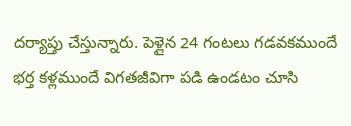దర్యాప్తు చేస్తున్నారు. పెళ్లైన 24 గంటలు గడవకముందే భర్త కళ్లముందే విగతజీవిగా పడి ఉండటం చూసి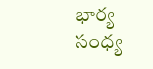భార్య సంధ్య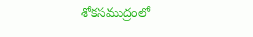శోకసముద్రంలో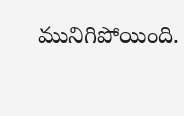మునిగిపోయింది.